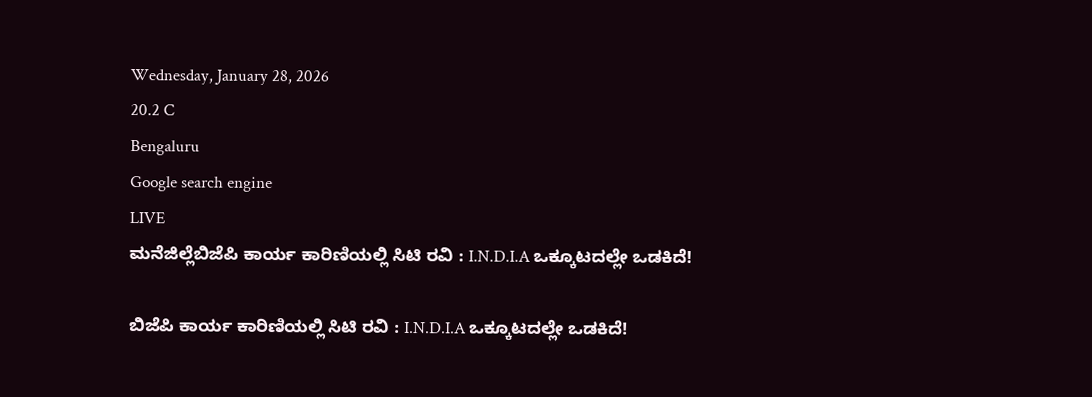Wednesday, January 28, 2026
20.2 C
Bengaluru
Google search engine
LIVE
ಮನೆಜಿಲ್ಲೆಬಿಜೆಪಿ ಕಾರ್ಯ ಕಾರಿಣಿಯಲ್ಲಿ ಸಿಟಿ ರವಿ : I.N.D.I.A ಒಕ್ಕೂಟದಲ್ಲೇ ಒಡಕಿದೆ!

ಬಿಜೆಪಿ ಕಾರ್ಯ ಕಾರಿಣಿಯಲ್ಲಿ ಸಿಟಿ ರವಿ : I.N.D.I.A ಒಕ್ಕೂಟದಲ್ಲೇ ಒಡಕಿದೆ!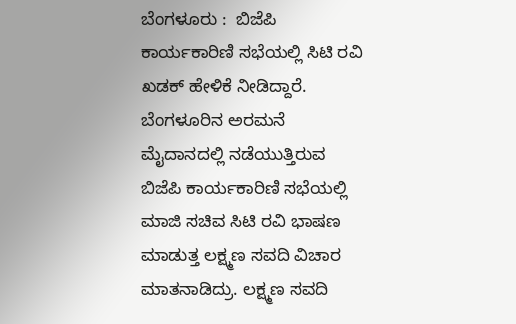ಬೆಂಗಳೂರು :  ಬಿಜೆಪಿ ಕಾರ್ಯಕಾರಿಣಿ ಸಭೆಯಲ್ಲಿ ಸಿಟಿ ರವಿ ಖಡಕ್ ಹೇಳಿಕೆ ನೀಡಿದ್ದಾರೆ. ಬೆಂಗಳೂರಿನ ಅರಮನೆ ಮೈದಾನದಲ್ಲಿ ನಡೆಯುತ್ತಿರುವ ಬಿಜೆಪಿ ಕಾರ್ಯಕಾರಿಣಿ ಸಭೆಯಲ್ಲಿ ಮಾಜಿ ಸಚಿವ ಸಿಟಿ ರವಿ ಭಾಷಣ ಮಾಡುತ್ತ ಲಕ್ಷ್ಮಣ ಸವದಿ ವಿಚಾರ ಮಾತನಾಡಿದ್ರು. ಲಕ್ಷ್ಮಣ ಸವದಿ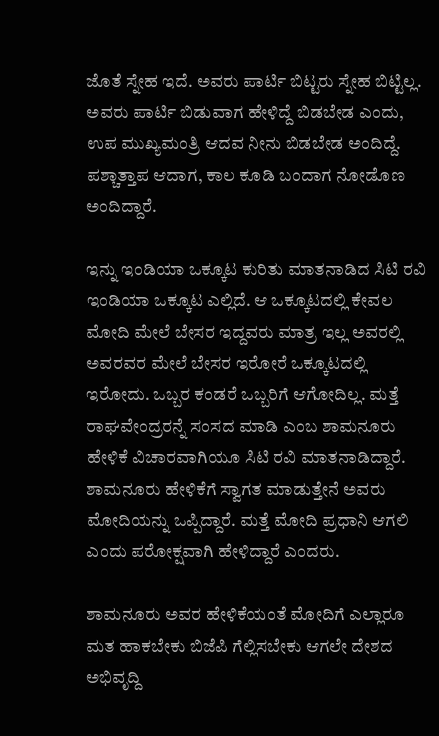ಜೊತೆ ಸ್ನೇಹ ಇದೆ. ಅವರು ಪಾರ್ಟಿ ಬಿಟ್ಟರು ಸ್ನೇಹ ಬಿಟ್ಟಿಲ್ಲ. ಅವರು ಪಾರ್ಟಿ ಬಿಡುವಾಗ ಹೇಳಿದ್ದೆ ಬಿಡಬೇಡ ಎಂದು, ಉಪ ಮುಖ್ಯಮಂತ್ರಿ ಆದವ ನೀನು ಬಿಡಬೇಡ ಅಂದಿದ್ದೆ. ಪಶ್ಚಾತ್ತಾಪ ಆದಾಗ, ಕಾಲ ಕೂಡಿ ಬಂದಾಗ ನೋಡೊಣ ಅಂದಿದ್ದಾರೆ.

ಇನ್ನು ಇಂಡಿಯಾ ಒಕ್ಕೂಟ ಕುರಿತು ಮಾತನಾಡಿದ ಸಿಟಿ ರವಿ ಇಂಡಿಯಾ ಒಕ್ಕೂಟ ಎಲ್ಲಿದೆ. ಆ ಒಕ್ಕೂಟದಲ್ಲಿ ಕೇವಲ ಮೋದಿ ಮೇಲೆ ಬೇಸರ ಇದ್ದವರು ಮಾತ್ರ ಇಲ್ಲ ಅವರಲ್ಲಿ ಅವರವರ ಮೇಲೆ ಬೇಸರ ಇರೋರೆ ಒಕ್ಕೂಟದಲ್ಲಿ ಇರೋದು. ಒಬ್ಬರ ಕಂಡರೆ ಒಬ್ಬರಿಗೆ ಆಗೋದಿಲ್ಲ. ಮತ್ತೆ ರಾಘವೇಂದ್ರರನ್ನೆ ಸಂಸದ ಮಾಡಿ ಎಂಬ ಶಾಮನೂರು ಹೇಳಿಕೆ ವಿಚಾರವಾಗಿಯೂ ಸಿಟಿ ರವಿ ಮಾತನಾಡಿದ್ದಾರೆ. ಶಾಮನೂರು ಹೇಳಿಕೆಗೆ ಸ್ವಾಗತ ಮಾಡುತ್ತೇನೆ ಅವರು ಮೋದಿಯನ್ನು ಒಪ್ಪಿದ್ದಾರೆ. ಮತ್ತೆ ಮೋದಿ ಪ್ರಧಾನಿ ಆಗಲಿ ಎಂದು ಪರೋಕ್ಷವಾಗಿ ಹೇಳಿದ್ದಾರೆ ಎಂದರು.

ಶಾಮನೂರು ಅವರ ಹೇಳಿಕೆಯಂತೆ ಮೋದಿಗೆ ಎಲ್ಲಾರೂ ಮತ ಹಾಕಬೇಕು ಬಿಜೆಪಿ ಗೆಲ್ಲಿಸಬೇಕು ಆಗಲೇ ದೇಶದ ಅಭಿವೃದ್ದಿ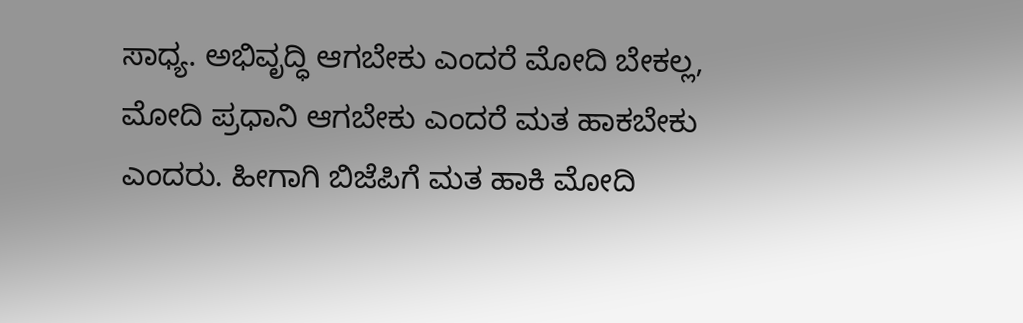ಸಾಧ್ಯ. ಅಭಿವೃದ್ಧಿ ಆಗಬೇಕು ಎಂದರೆ ಮೋದಿ ಬೇಕಲ್ಲ, ಮೋದಿ ಪ್ರಧಾನಿ ಆಗಬೇಕು ಎಂದರೆ ಮತ ಹಾಕಬೇಕು ಎಂದರು. ಹೀಗಾಗಿ ಬಿಜೆಪಿಗೆ ಮತ ಹಾಕಿ ಮೋದಿ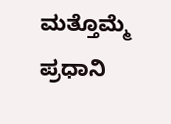ಮತ್ತೊಮ್ಮೆ ಪ್ರಧಾನಿ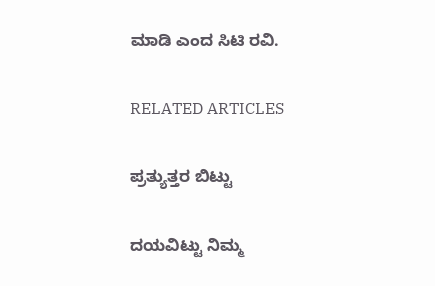ಮಾಡಿ ಎಂದ ಸಿಟಿ ರವಿ.

RELATED ARTICLES

ಪ್ರತ್ಯುತ್ತರ ಬಿಟ್ಟು

ದಯವಿಟ್ಟು ನಿಮ್ಮ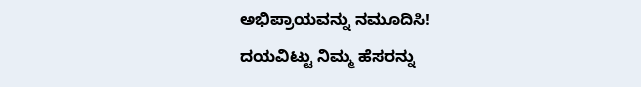ಅಭಿಪ್ರಾಯವನ್ನು ನಮೂದಿಸಿ!
ದಯವಿಟ್ಟು ನಿಮ್ಮ ಹೆಸರನ್ನು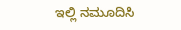ಇಲ್ಲಿ ನಮೂದಿಸಿ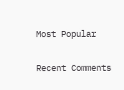Most Popular

Recent Comments